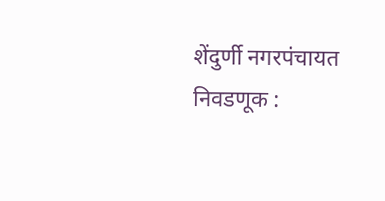शेंदुर्णी नगरपंचायत निवडणूक :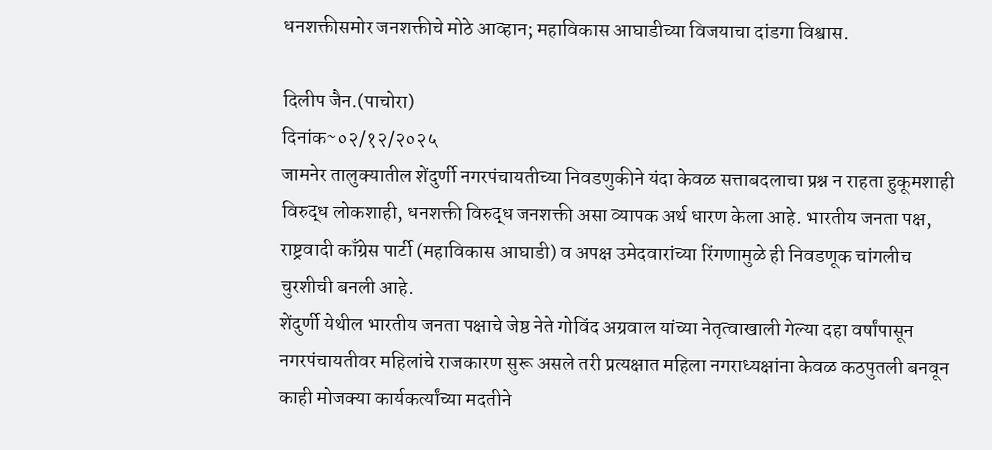धनशक्तीसमोर जनशक्तीचे मोठे आव्हान; महाविकास आघाडीच्या विजयाचा दांडगा विश्वास.

दिलीप जैन.(पाचोरा)
दिनांक~०२/१२/२०२५
जामनेर तालुक्यातील शेंदुर्णी नगरपंचायतीच्या निवडणुकीने यंदा केवळ सत्ताबदलाचा प्रश्न न राहता हुकूमशाही विरुद्ध लोकशाही, धनशक्ती विरुद्ध जनशक्ती असा व्यापक अर्थ धारण केला आहे. भारतीय जनता पक्ष, राष्ट्रवादी काँग्रेस पार्टी (महाविकास आघाडी) व अपक्ष उमेदवारांच्या रिंगणामुळे ही निवडणूक चांगलीच चुरशीची बनली आहे.
शेंदुर्णी येथील भारतीय जनता पक्षाचे जेष्ठ नेते गोविंद अग्रवाल यांच्या नेतृत्वाखाली गेल्या दहा वर्षांपासून नगरपंचायतीवर महिलांचे राजकारण सुरू असले तरी प्रत्यक्षात महिला नगराध्यक्षांना केवळ कठपुतली बनवून काही मोजक्या कार्यकर्त्यांच्या मदतीने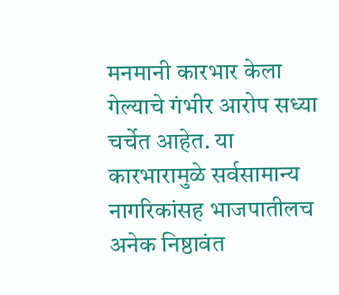मनमानी कारभार केला गेल्याचे गंभीर आरोप सध्या चर्चेत आहेत. या कारभारामुळे सर्वसामान्य नागरिकांसह भाजपातीलच अनेक निष्ठावंत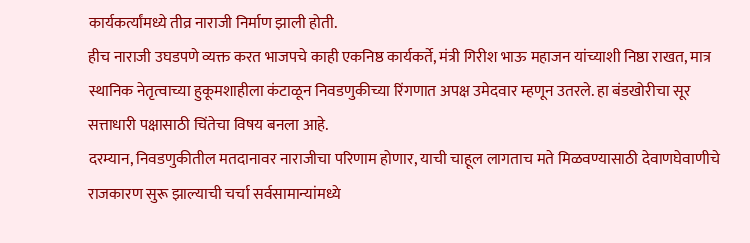कार्यकर्त्यांमध्ये तीव्र नाराजी निर्माण झाली होती.
हीच नाराजी उघडपणे व्यक्त करत भाजपचे काही एकनिष्ठ कार्यकर्ते, मंत्री गिरीश भाऊ महाजन यांच्याशी निष्ठा राखत, मात्र स्थानिक नेतृत्वाच्या हुकूमशाहीला कंटाळून निवडणुकीच्या रिंगणात अपक्ष उमेदवार म्हणून उतरले. हा बंडखोरीचा सूर सत्ताधारी पक्षासाठी चिंतेचा विषय बनला आहे.
दरम्यान, निवडणुकीतील मतदानावर नाराजीचा परिणाम होणार, याची चाहूल लागताच मते मिळवण्यासाठी देवाणघेवाणीचे राजकारण सुरू झाल्याची चर्चा सर्वसामान्यांमध्ये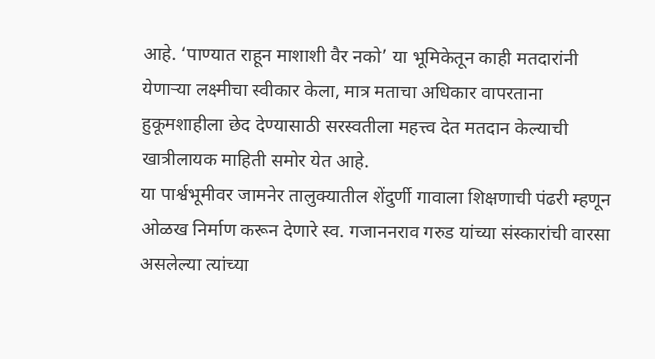आहे. ‘पाण्यात राहून माशाशी वैर नको’ या भूमिकेतून काही मतदारांनी येणाऱ्या लक्ष्मीचा स्वीकार केला, मात्र मताचा अधिकार वापरताना हुकूमशाहीला छेद देण्यासाठी सरस्वतीला महत्त्व देत मतदान केल्याची खात्रीलायक माहिती समोर येत आहे.
या पार्श्वभूमीवर जामनेर तालुक्यातील शेंदुर्णी गावाला शिक्षणाची पंढरी म्हणून ओळख निर्माण करून देणारे स्व. गजाननराव गरुड यांच्या संस्कारांची वारसा असलेल्या त्यांच्या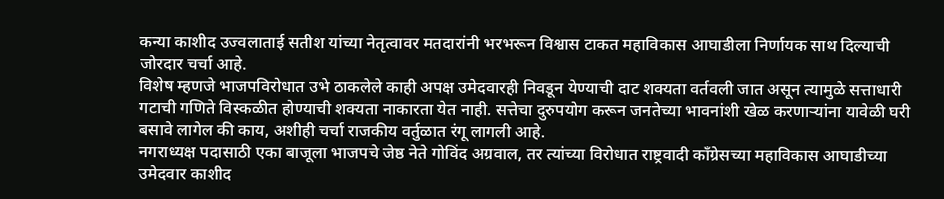कन्या काशीद उज्वलाताई सतीश यांच्या नेतृत्वावर मतदारांनी भरभरून विश्वास टाकत महाविकास आघाडीला निर्णायक साथ दिल्याची जोरदार चर्चा आहे.
विशेष म्हणजे भाजपविरोधात उभे ठाकलेले काही अपक्ष उमेदवारही निवडून येण्याची दाट शक्यता वर्तवली जात असून त्यामुळे सत्ताधारी गटाची गणिते विस्कळीत होण्याची शक्यता नाकारता येत नाही. सत्तेचा दुरुपयोग करून जनतेच्या भावनांशी खेळ करणाऱ्यांना यावेळी घरी बसावे लागेल की काय, अशीही चर्चा राजकीय वर्तुळात रंगू लागली आहे.
नगराध्यक्ष पदासाठी एका बाजूला भाजपचे जेष्ठ नेते गोविंद अग्रवाल, तर त्यांच्या विरोधात राष्ट्रवादी काँग्रेसच्या महाविकास आघाडीच्या उमेदवार काशीद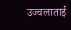उज्वलाताई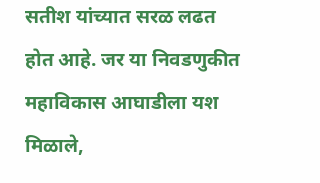सतीश यांच्यात सरळ लढत होत आहे. जर या निवडणुकीत महाविकास आघाडीला यश मिळाले,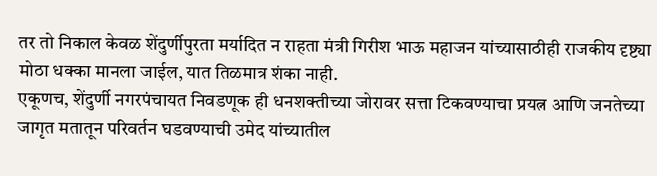तर तो निकाल केवळ शेंदुर्णीपुरता मर्यादित न राहता मंत्री गिरीश भाऊ महाजन यांच्यासाठीही राजकीय दृष्ट्या मोठा धक्का मानला जाईल, यात तिळमात्र शंका नाही.
एकूणच, शेंदुर्णी नगरपंचायत निवडणूक ही धनशक्तीच्या जोरावर सत्ता टिकवण्याचा प्रयत्न आणि जनतेच्या जागृत मतातून परिवर्तन घडवण्याची उमेद यांच्यातील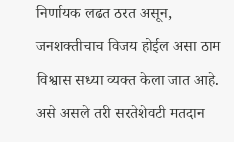निर्णायक लढत ठरत असून, जनशक्तीचाच विजय होईल असा ठाम विश्वास सध्या व्यक्त केला जात आहे. असे असले तरी सरतेशेवटी मतदान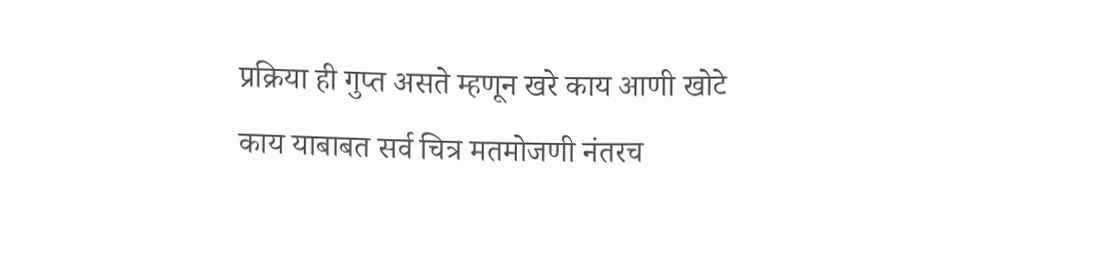प्रक्रिया ही गुप्त असते म्हणून खरे काय आणी खोटे काय याबाबत सर्व चित्र मतमोजणी नंतरच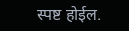स्पष्ट होईल.